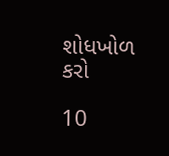શોધખોળ કરો

10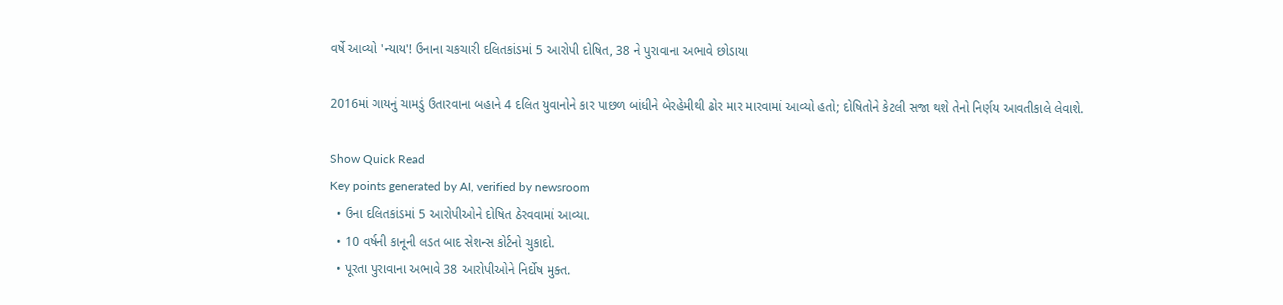વર્ષે આવ્યો 'ન્યાય'! ઉનાના ચકચારી દલિતકાંડમાં 5 આરોપી દોષિત, 38 ને પુરાવાના અભાવે છોડાયા

2016માં ગાયનું ચામડું ઉતારવાના બહાને 4 દલિત યુવાનોને કાર પાછળ બાંધીને બેરહેમીથી ઢોર માર મારવામાં આવ્યો હતો; દોષિતોને કેટલી સજા થશે તેનો નિર્ણય આવતીકાલે લેવાશે.

Show Quick Read
Key points generated by AI, verified by newsroom
  • ઉના દલિતકાંડમાં 5 આરોપીઓને દોષિત ઠેરવવામાં આવ્યા.
  • 10 વર્ષની કાનૂની લડત બાદ સેશન્સ કોર્ટનો ચુકાદો.
  • પૂરતા પુરાવાના અભાવે 38 આરોપીઓને નિર્દોષ મુક્ત.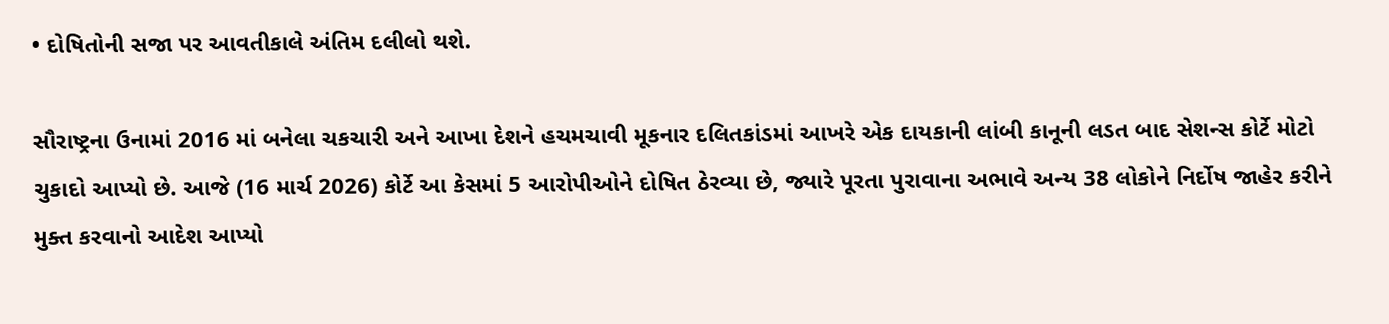• દોષિતોની સજા પર આવતીકાલે અંતિમ દલીલો થશે.

સૌરાષ્ટ્રના ઉનામાં 2016 માં બનેલા ચકચારી અને આખા દેશને હચમચાવી મૂકનાર દલિતકાંડમાં આખરે એક દાયકાની લાંબી કાનૂની લડત બાદ સેશન્સ કોર્ટે મોટો ચુકાદો આપ્યો છે. આજે (16 માર્ચ 2026) કોર્ટે આ કેસમાં 5 આરોપીઓને દોષિત ઠેરવ્યા છે, જ્યારે પૂરતા પુરાવાના અભાવે અન્ય 38 લોકોને નિર્દોષ જાહેર કરીને મુક્ત કરવાનો આદેશ આપ્યો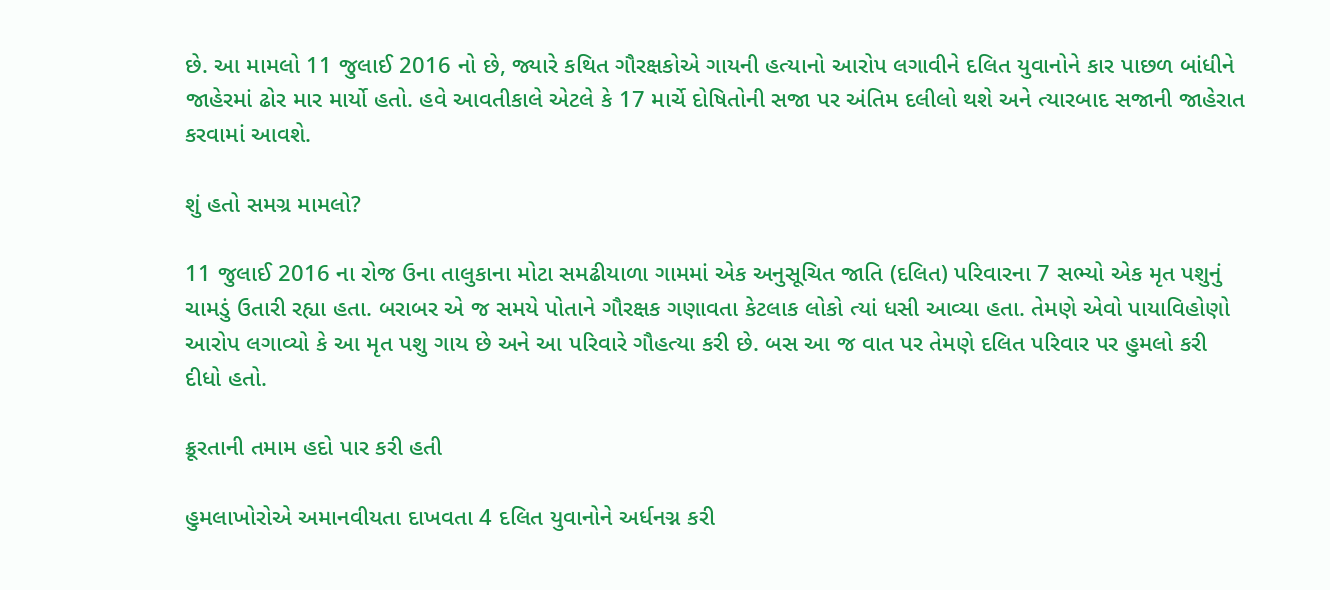છે. આ મામલો 11 જુલાઈ 2016 નો છે, જ્યારે કથિત ગૌરક્ષકોએ ગાયની હત્યાનો આરોપ લગાવીને દલિત યુવાનોને કાર પાછળ બાંધીને જાહેરમાં ઢોર માર માર્યો હતો. હવે આવતીકાલે એટલે કે 17 માર્ચે દોષિતોની સજા પર અંતિમ દલીલો થશે અને ત્યારબાદ સજાની જાહેરાત કરવામાં આવશે.

શું હતો સમગ્ર મામલો?

11 જુલાઈ 2016 ના રોજ ઉના તાલુકાના મોટા સમઢીયાળા ગામમાં એક અનુસૂચિત જાતિ (દલિત) પરિવારના 7 સભ્યો એક મૃત પશુનું ચામડું ઉતારી રહ્યા હતા. બરાબર એ જ સમયે પોતાને ગૌરક્ષક ગણાવતા કેટલાક લોકો ત્યાં ધસી આવ્યા હતા. તેમણે એવો પાયાવિહોણો આરોપ લગાવ્યો કે આ મૃત પશુ ગાય છે અને આ પરિવારે ગૌહત્યા કરી છે. બસ આ જ વાત પર તેમણે દલિત પરિવાર પર હુમલો કરી દીધો હતો.

ક્રૂરતાની તમામ હદો પાર કરી હતી

હુમલાખોરોએ અમાનવીયતા દાખવતા 4 દલિત યુવાનોને અર્ધનગ્ન કરી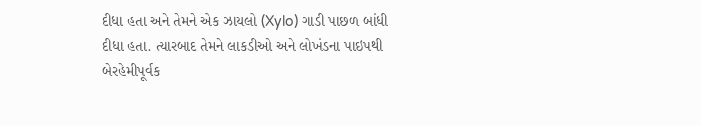દીધા હતા અને તેમને એક ઝાયલો (Xylo) ગાડી પાછળ બાંધી દીધા હતા. ત્યારબાદ તેમને લાકડીઓ અને લોખંડના પાઇપથી બેરહેમીપૂર્વક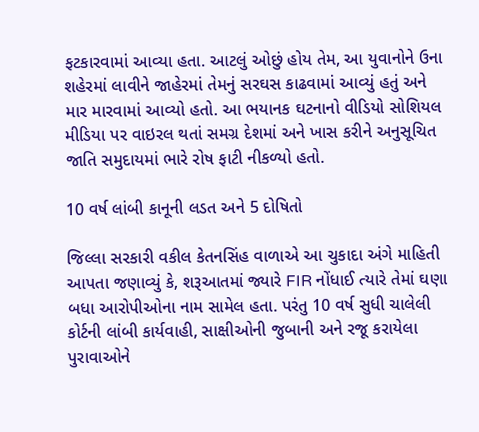ફટકારવામાં આવ્યા હતા. આટલું ઓછું હોય તેમ, આ યુવાનોને ઉના શહેરમાં લાવીને જાહેરમાં તેમનું સરઘસ કાઢવામાં આવ્યું હતું અને માર મારવામાં આવ્યો હતો. આ ભયાનક ઘટનાનો વીડિયો સોશિયલ મીડિયા પર વાઇરલ થતાં સમગ્ર દેશમાં અને ખાસ કરીને અનુસૂચિત જાતિ સમુદાયમાં ભારે રોષ ફાટી નીકળ્યો હતો.

10 વર્ષ લાંબી કાનૂની લડત અને 5 દોષિતો

જિલ્લા સરકારી વકીલ કેતનસિંહ વાળાએ આ ચુકાદા અંગે માહિતી આપતા જણાવ્યું કે, શરૂઆતમાં જ્યારે FIR નોંધાઈ ત્યારે તેમાં ઘણા બધા આરોપીઓના નામ સામેલ હતા. પરંતુ 10 વર્ષ સુધી ચાલેલી કોર્ટની લાંબી કાર્યવાહી, સાક્ષીઓની જુબાની અને રજૂ કરાયેલા પુરાવાઓને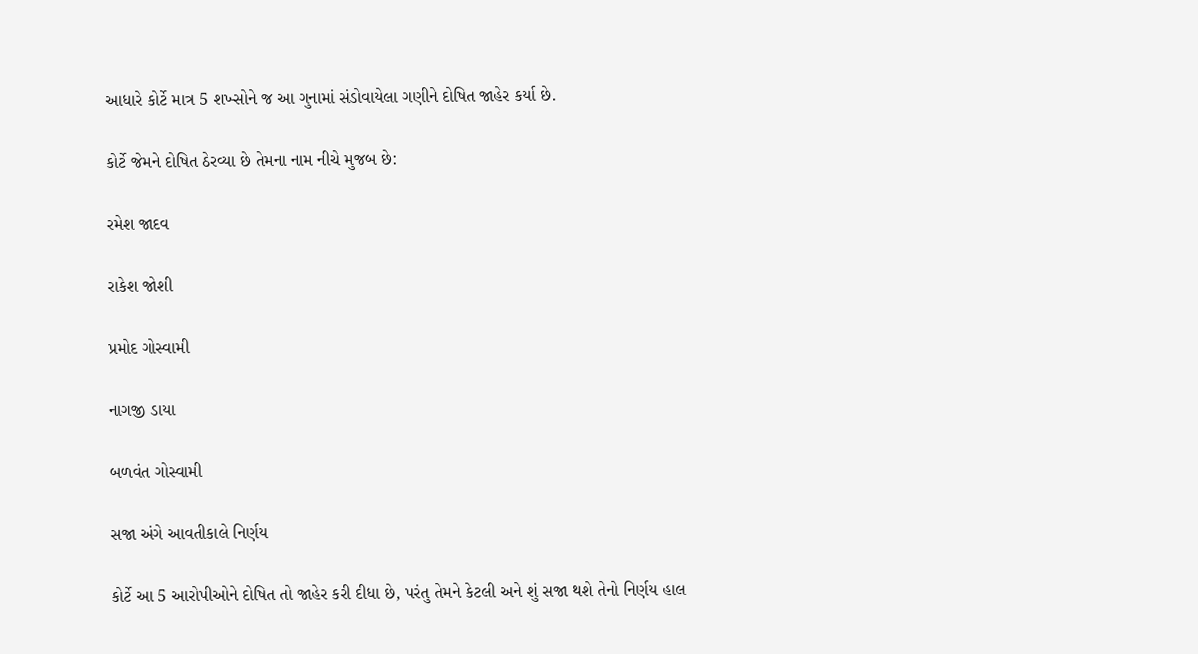આધારે કોર્ટે માત્ર 5 શખ્સોને જ આ ગુનામાં સંડોવાયેલા ગણીને દોષિત જાહેર કર્યા છે.

કોર્ટે જેમને દોષિત ઠેરવ્યા છે તેમના નામ નીચે મુજબ છે:

રમેશ જાદવ

રાકેશ જોશી

પ્રમોદ ગોસ્વામી

નાગજી ડાયા

બળવંત ગોસ્વામી

સજા અંગે આવતીકાલે નિર્ણય

કોર્ટે આ 5 આરોપીઓને દોષિત તો જાહેર કરી દીધા છે, પરંતુ તેમને કેટલી અને શું સજા થશે તેનો નિર્ણય હાલ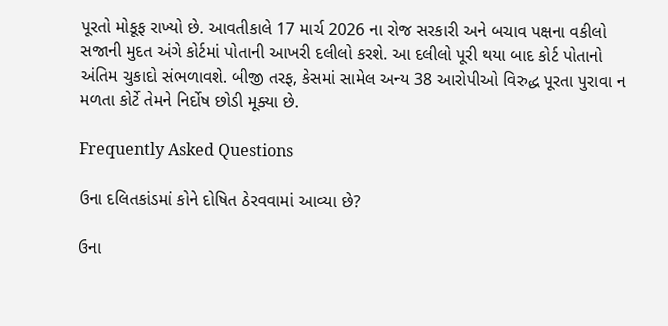પૂરતો મોકૂફ રાખ્યો છે. આવતીકાલે 17 માર્ચ 2026 ના રોજ સરકારી અને બચાવ પક્ષના વકીલો સજાની મુદત અંગે કોર્ટમાં પોતાની આખરી દલીલો કરશે. આ દલીલો પૂરી થયા બાદ કોર્ટ પોતાનો અંતિમ ચુકાદો સંભળાવશે. બીજી તરફ, કેસમાં સામેલ અન્ય 38 આરોપીઓ વિરુદ્ધ પૂરતા પુરાવા ન મળતા કોર્ટે તેમને નિર્દોષ છોડી મૂક્યા છે.

Frequently Asked Questions

ઉના દલિતકાંડમાં કોને દોષિત ઠેરવવામાં આવ્યા છે?

ઉના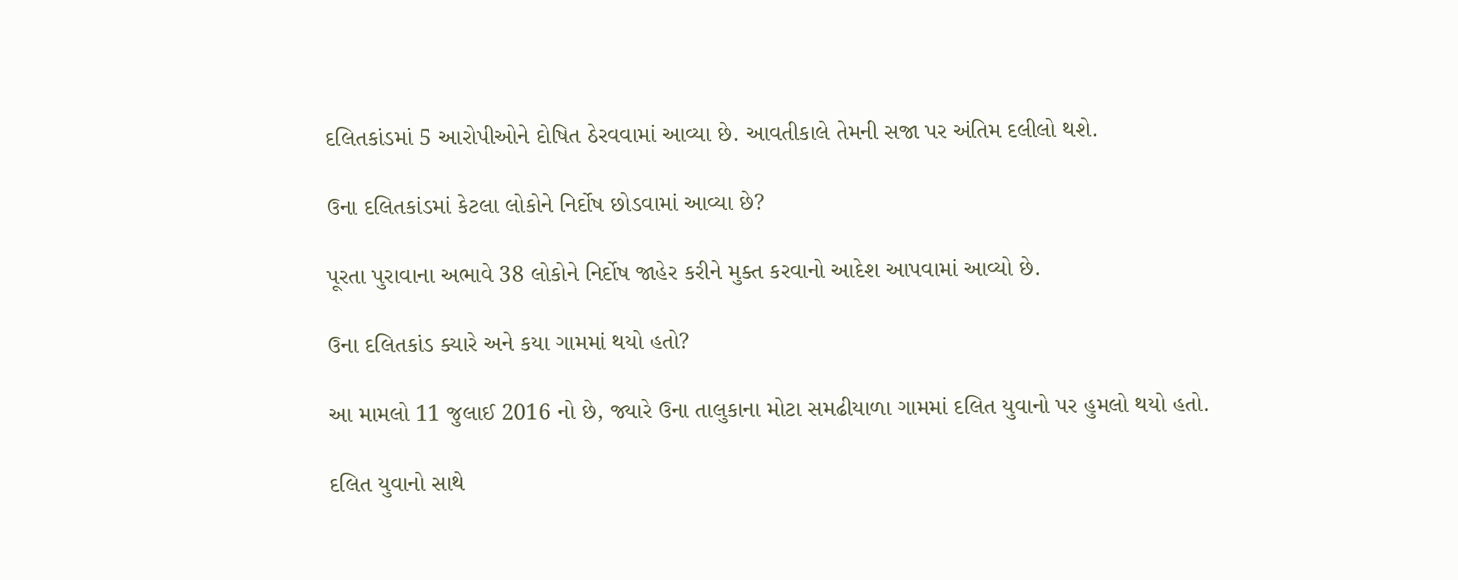દલિતકાંડમાં 5 આરોપીઓને દોષિત ઠેરવવામાં આવ્યા છે. આવતીકાલે તેમની સજા પર અંતિમ દલીલો થશે.

ઉના દલિતકાંડમાં કેટલા લોકોને નિર્દોષ છોડવામાં આવ્યા છે?

પૂરતા પુરાવાના અભાવે 38 લોકોને નિર્દોષ જાહેર કરીને મુક્ત કરવાનો આદેશ આપવામાં આવ્યો છે.

ઉના દલિતકાંડ ક્યારે અને કયા ગામમાં થયો હતો?

આ મામલો 11 જુલાઈ 2016 નો છે, જ્યારે ઉના તાલુકાના મોટા સમઢીયાળા ગામમાં દલિત યુવાનો પર હુમલો થયો હતો.

દલિત યુવાનો સાથે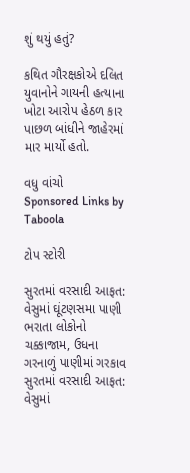શું થયું હતું?

કથિત ગૌરક્ષકોએ દલિત યુવાનોને ગાયની હત્યાના ખોટા આરોપ હેઠળ કાર પાછળ બાંધીને જાહેરમાં માર માર્યો હતો.

વધુ વાંચો
Sponsored Links by Taboola

ટોપ સ્ટોરી

સુરતમાં વરસાદી આફત: વેસુમાં ઘૂંટણસમા પાણી ભરાતા લોકોનો ચક્કાજામ, ઉધના ગરનાળું પાણીમાં ગરકાવ
સુરતમાં વરસાદી આફત: વેસુમાં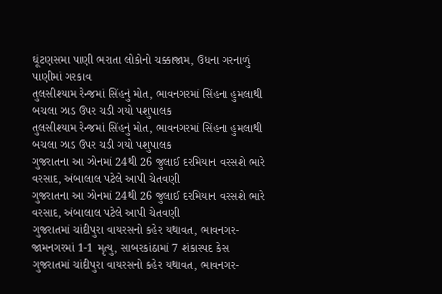ઘૂંટણસમા પાણી ભરાતા લોકોનો ચક્કાજામ, ઉધના ગરનાળું પાણીમાં ગરકાવ
તુલસીશ્યામ રેન્જમાં સિંહનું મોત, ભાવનગરમાં સિંહના હુમલાથી બચલા ઝાડ ઉપર ચડી ગયો પશુપાલક
તુલસીશ્યામ રેન્જમાં સિંહનું મોત, ભાવનગરમાં સિંહના હુમલાથી બચલા ઝાડ ઉપર ચડી ગયો પશુપાલક
ગુજરાતના આ ઝોનમાં 24થી 26 જુલાઈ દરમિયાન વરસશે ભારે વરસાદ, અંબાલાલ પટેલે આપી ચેતવણી
ગુજરાતના આ ઝોનમાં 24થી 26 જુલાઈ દરમિયાન વરસશે ભારે વરસાદ, અંબાલાલ પટેલે આપી ચેતવણી
ગુજરાતમાં ચાંદીપુરા વાયરસનો કહેર યથાવત, ભાવનગર- જામનગરમાં 1-1 મૃત્યુ, સાબરકાંઠામાં 7 શંકાસ્પદ કેસ
ગુજરાતમાં ચાંદીપુરા વાયરસનો કહેર યથાવત, ભાવનગર-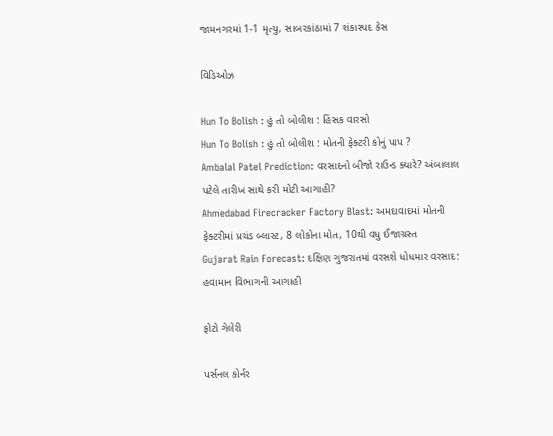જામનગરમાં 1-1 મૃત્યુ, સાબરકાંઠામાં 7 શંકાસ્પદ કેસ

વિડિઓઝ

Hun To Bolish : હું તો બોલીશ : હિંસક વારસો
Hun To Bolish : હું તો બોલીશ : મોતની ફેક્ટરી કોનું પાપ ?
Ambalal Patel Prediction: વરસાદનો બીજો રાઉન્ડ ક્યારે? અંબાલાલ પટેલે તારીખ સાથે કરી મોટી આગાહી?
Ahmedabad Firecracker Factory Blast: અમદાવાદમાં મોતની ફેક્ટરીમાં પ્રચંડ બ્લાસ્ટ, 8 લોકોના મોત, 10થી વધુ ઈજાગ્રસ્ત
Gujarat Rain Forecast: દક્ષિણ ગુજરાતમાં વરસશે ધોધમાર વરસાદ: હવામાન વિભાગની આગાહી

ફોટો ગેલેરી

પર્સનલ કોર્નર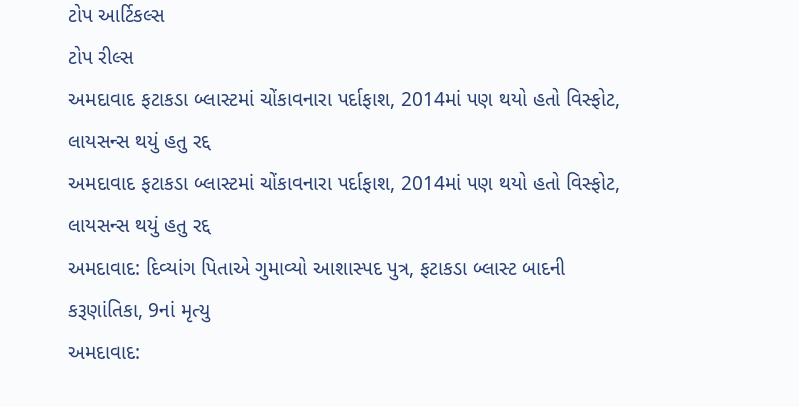ટોપ આર્ટિકલ્સ
ટોપ રીલ્સ
અમદાવાદ ફટાકડા બ્લાસ્ટમાં ચોંકાવનારા પર્દાફાશ, 2014માં પણ થયો હતો વિસ્ફોટ, લાયસન્સ થયું હતુ રદ્દ
અમદાવાદ ફટાકડા બ્લાસ્ટમાં ચોંકાવનારા પર્દાફાશ, 2014માં પણ થયો હતો વિસ્ફોટ, લાયસન્સ થયું હતુ રદ્દ
અમદાવાદ: દિવ્યાંગ પિતાએ ગુમાવ્યો આશાસ્પદ પુત્ર, ફટાકડા બ્લાસ્ટ બાદની કરૂણાંતિકા, 9નાં મૃત્યુ
અમદાવાદ: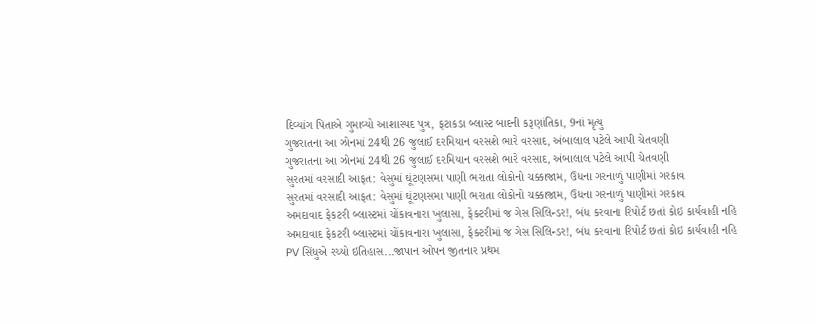દિવ્યાંગ પિતાએ ગુમાવ્યો આશાસ્પદ પુત્ર, ફટાકડા બ્લાસ્ટ બાદની કરૂણાંતિકા, 9નાં મૃત્યુ
ગુજરાતના આ ઝોનમાં 24થી 26 જુલાઈ દરમિયાન વરસશે ભારે વરસાદ, અંબાલાલ પટેલે આપી ચેતવણી
ગુજરાતના આ ઝોનમાં 24થી 26 જુલાઈ દરમિયાન વરસશે ભારે વરસાદ, અંબાલાલ પટેલે આપી ચેતવણી
સુરતમાં વરસાદી આફત: વેસુમાં ઘૂંટણસમા પાણી ભરાતા લોકોનો ચક્કાજામ, ઉધના ગરનાળું પાણીમાં ગરકાવ
સુરતમાં વરસાદી આફત: વેસુમાં ઘૂંટણસમા પાણી ભરાતા લોકોનો ચક્કાજામ, ઉધના ગરનાળું પાણીમાં ગરકાવ
અમદાવાદ ફેકટરી બ્લાસ્ટમાં ચોંકાવનારા ખુલાસા, ફેક્ટરીમાં જ ગેસ સિલિન્ડર!, બંધ કરવાના રિપોર્ટ છતાં કોઇ કાર્યવાહી નહિ
અમદાવાદ ફેકટરી બ્લાસ્ટમાં ચોંકાવનારા ખુલાસા, ફેક્ટરીમાં જ ગેસ સિલિન્ડર!, બંધ કરવાના રિપોર્ટ છતાં કોઇ કાર્યવાહી નહિ
PV સિંધુએ રચ્યો ઇતિહાસ...જાપાન ઓપન જીતનાર પ્રથમ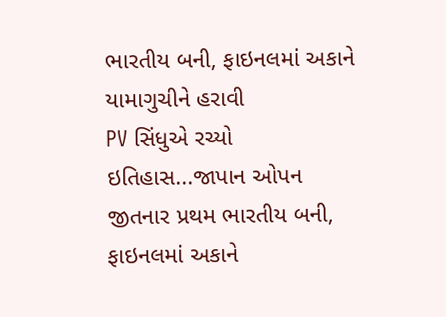ભારતીય બની, ફાઇનલમાં અકાને યામાગુચીને હરાવી
PV સિંધુએ રચ્યો ઇતિહાસ...જાપાન ઓપન જીતનાર પ્રથમ ભારતીય બની, ફાઇનલમાં અકાને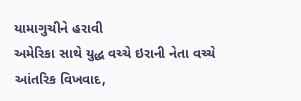યામાગુચીને હરાવી
અમેરિકા સાથે યુદ્ધ વચ્ચે ઇરાની નેતા વચ્ચે આંતરિક વિખવાદ,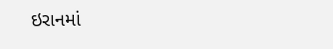ઇરાનમાં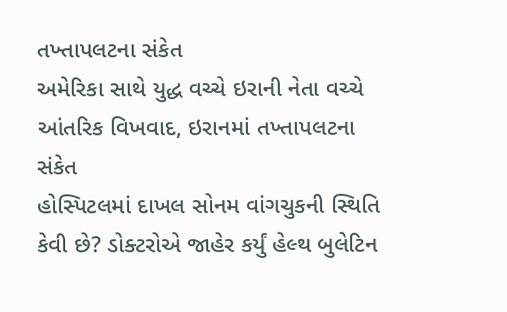તખ્તાપલટના સંકેત
અમેરિકા સાથે યુદ્ધ વચ્ચે ઇરાની નેતા વચ્ચે આંતરિક વિખવાદ, ઇરાનમાં તખ્તાપલટના સંકેત
હોસ્પિટલમાં દાખલ સોનમ વાંગચુકની સ્થિતિ કેવી છે? ડોક્ટરોએ જાહેર કર્યું હેલ્થ બુલેટિન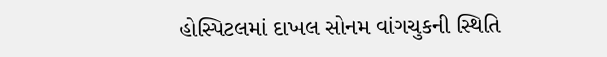હોસ્પિટલમાં દાખલ સોનમ વાંગચુકની સ્થિતિ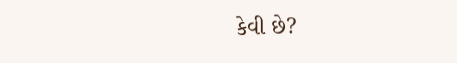કેવી છે?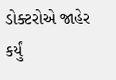ડોક્ટરોએ જાહેર કર્યું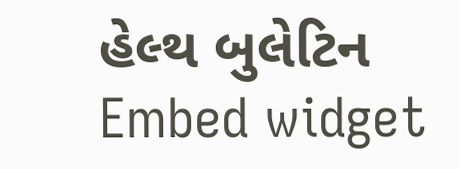હેલ્થ બુલેટિન
Embed widget